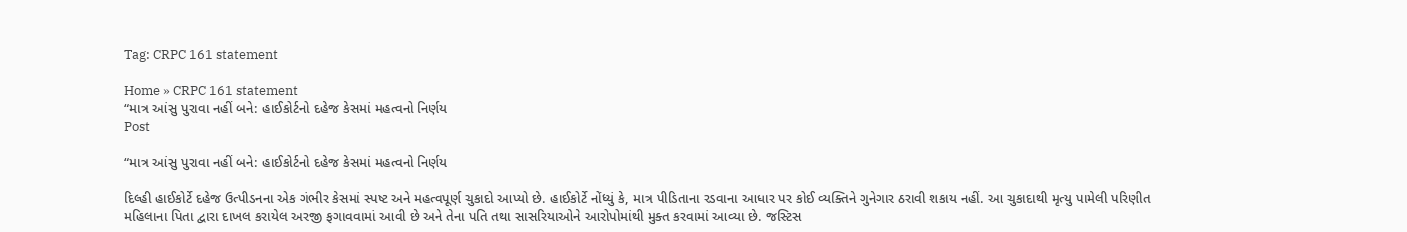Tag: CRPC 161 statement

Home » CRPC 161 statement
“માત્ર આંસુ પુરાવા નહીં બને: હાઈકોર્ટનો દહેજ કેસમાં મહત્વનો નિર્ણય
Post

“માત્ર આંસુ પુરાવા નહીં બને: હાઈકોર્ટનો દહેજ કેસમાં મહત્વનો નિર્ણય

દિલ્હી હાઈકોર્ટે દહેજ ઉત્પીડનના એક ગંભીર કેસમાં સ્પષ્ટ અને મહત્વપૂર્ણ ચુકાદો આપ્યો છે. હાઈકોર્ટે નોંધ્યું કે, માત્ર પીડિતાના રડવાના આધાર પર કોઈ વ્યક્તિને ગુનેગાર ઠરાવી શકાય નહીં. આ ચુકાદાથી મૃત્યુ પામેલી પરિણીત મહિલાના પિતા દ્વારા દાખલ કરાયેલ અરજી ફગાવવામાં આવી છે અને તેના પતિ તથા સાસરિયાઓને આરોપોમાંથી મુક્ત કરવામાં આવ્યા છે. જસ્ટિસ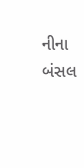નીના બંસલ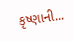કૃષ્ણાની...